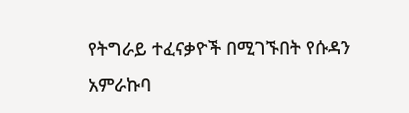የትግራይ ተፈናቃዮች በሚገኙበት የሱዳን አምራኩባ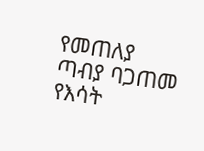የመጠለያ ጣብያ ባጋጠመ የእሳት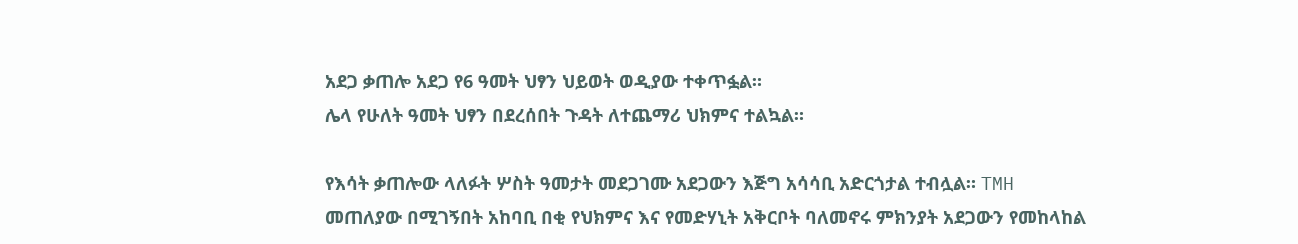አደጋ ቃጠሎ አደጋ የ6 ዓመት ህፃን ህይወት ወዲያው ተቀጥፏል።
ሌላ የሁለት ዓመት ህፃን በደረሰበት ጉዳት ለተጨማሪ ህክምና ተልኳል።

የእሳት ቃጠሎው ላለፉት ሦስት ዓመታት መደጋገሙ አደጋውን እጅግ አሳሳቢ አድርጎታል ተብሏል። TMH
መጠለያው በሚገኝበት አከባቢ በቂ የህክምና እና የመድሃኒት አቅርቦት ባለመኖሩ ምክንያት አደጋውን የመከላከል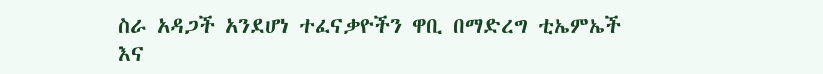ስራ አዳጋች አንደሆነ ተፈናቃዮችን ዋቢ በማድረግ ቲኤምኤች እና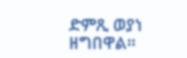ድምጺ ወያነ ዘግበዋል።